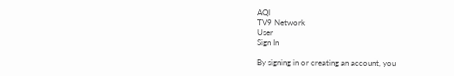AQI
TV9 Network
User
Sign In

By signing in or creating an account, you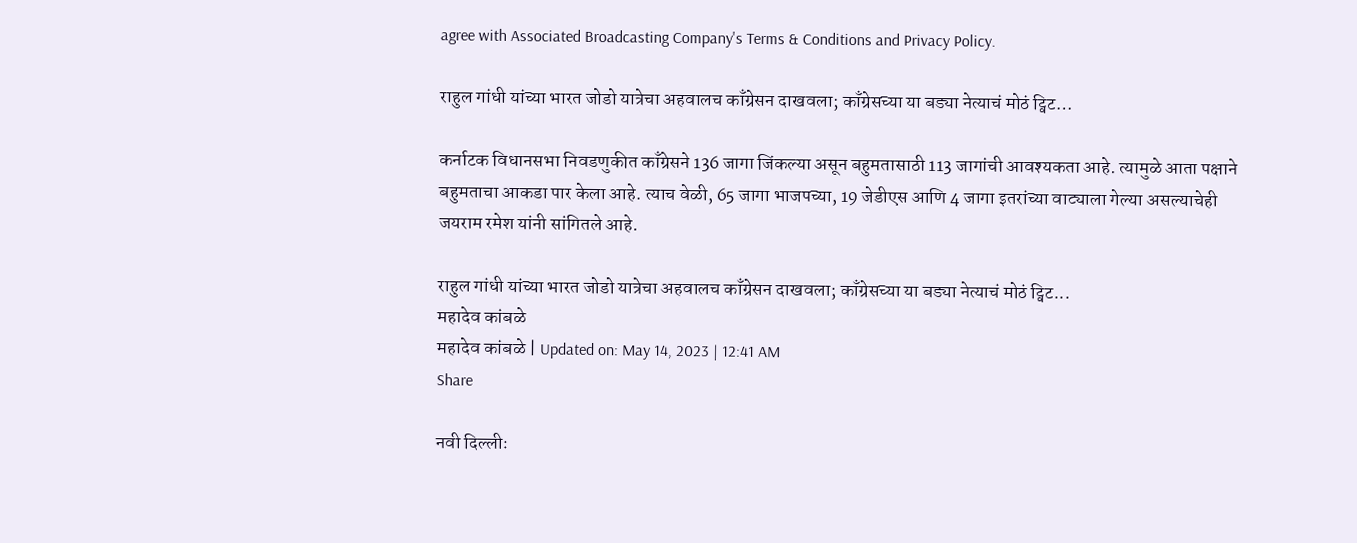agree with Associated Broadcasting Company's Terms & Conditions and Privacy Policy.

राहुल गांधी यांच्या भारत जोडो यात्रेचा अहवालच काँग्रेसन दाखवला; काँग्रेसच्या या बड्या नेत्याचं मोठं ट्विट…

कर्नाटक विधानसभा निवडणुकीत काँग्रेसने 136 जागा जिंकल्या असून बहुमतासाठी 113 जागांची आवश्यकता आहे. त्यामुळे आता पक्षाने बहुमताचा आकडा पार केला आहे. त्याच वेळी, 65 जागा भाजपच्या, 19 जेडीएस आणि 4 जागा इतरांच्या वाट्याला गेल्या असल्याचेही जयराम रमेश यांनी सांगितले आहे.

राहुल गांधी यांच्या भारत जोडो यात्रेचा अहवालच काँग्रेसन दाखवला; काँग्रेसच्या या बड्या नेत्याचं मोठं ट्विट...
महादेव कांबळे
महादेव कांबळे | Updated on: May 14, 2023 | 12:41 AM
Share

नवी दिल्लीः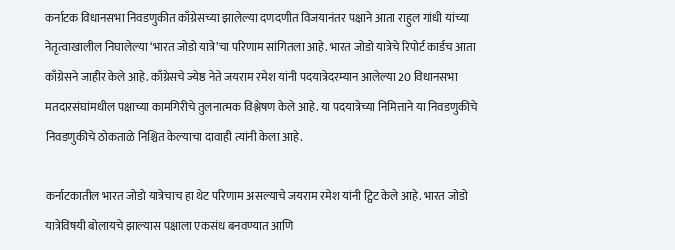कर्नाटक विधानसभा निवडणुकीत काँग्रेसच्या झालेल्या दणदणीत विजयानंतर पक्षाने आता राहुल गांधी यांच्या नेतृत्वाखालील निघालेल्या ‘भारत जोडो यात्रे’चा परिणाम सांगितला आहे. भारत जोडो यात्रेचे रिपोर्ट कार्डच आता काँग्रेसने जाहीर केले आहे. काँग्रेसचे ज्येष्ठ नेते जयराम रमेश यांनी पदयात्रेदरम्यान आलेल्या 20 विधानसभा मतदारसंघांमधील पक्षाच्या कामगिरीचे तुलनात्मक विश्लेषण केले आहे. या पदयात्रेच्या निमित्ताने या निवडणुकीचे निवडणुकीचे ठोकताळे निश्चित केल्याचा दावाही त्यांनी केला आहे.

कर्नाटकातील भारत जोडो यात्रेचाच हा थेट परिणाम असल्याचे जयराम रमेश यांनी ट्विट केले आहे. भारत जोडो यात्रेविषयी बोलायचे झाल्यास पक्षाला एकसंध बनवण्यात आणि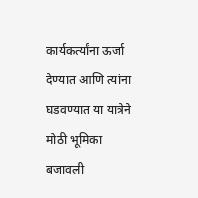कार्यकर्त्यांना ऊर्जा देण्यात आणि त्यांना घडवण्यात या यात्रेने मोठी भूमिका बजावली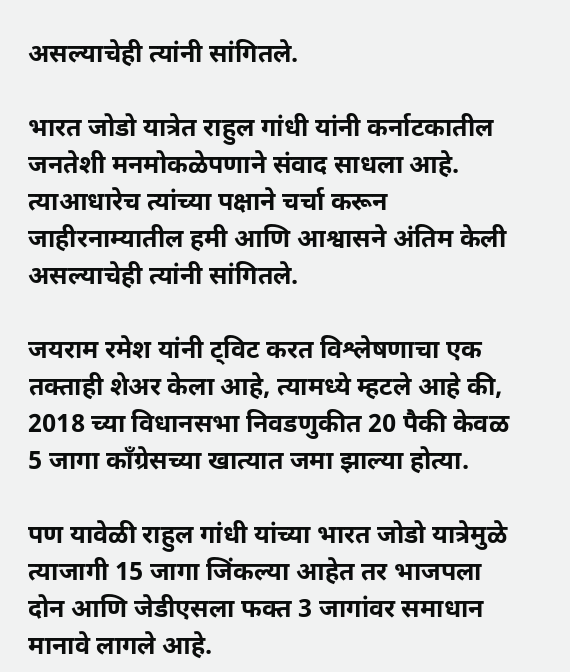असल्याचेही त्यांनी सांगितले.

भारत जोडो यात्रेत राहुल गांधी यांनी कर्नाटकातील जनतेशी मनमोकळेपणाने संवाद साधला आहे. त्याआधारेच त्यांच्या पक्षाने चर्चा करून जाहीरनाम्यातील हमी आणि आश्वासने अंतिम केली असल्याचेही त्यांनी सांगितले.

जयराम रमेश यांनी ट्विट करत विश्लेषणाचा एक तक्ताही शेअर केला आहे, त्यामध्ये म्हटले आहे की, 2018 च्या विधानसभा निवडणुकीत 20 पैकी केवळ 5 जागा काँग्रेसच्या खात्यात जमा झाल्या होत्या.

पण यावेळी राहुल गांधी यांच्या भारत जोडो यात्रेमुळे त्याजागी 15 जागा जिंकल्या आहेत तर भाजपला दोन आणि जेडीएसला फक्त 3 जागांवर समाधान मानावे लागले आहे.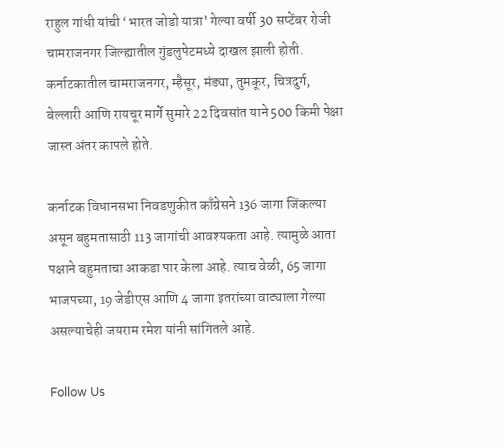राहुल गांधी यांची ‘भारत जोडो यात्रा’ गेल्या वर्षी 30 सप्टेंबर रोजी चामराजनगर जिल्ह्यातील गुंडलुपेटमध्ये दाखल झाली होती. कर्नाटकातील चामराजनगर, म्हैसूर, मंड्या, तुमकूर, चित्रदुर्ग, बेल्लारी आणि रायचूर मार्गे सुमारे 22 दिवसांत याने 500 किमी पेक्षा जास्त अंतर कापले होते.

कर्नाटक विधानसभा निवडणुकीत काँग्रेसने 136 जागा जिंकल्या असून बहुमतासाठी 113 जागांची आवश्यकता आहे. त्यामुळे आता पक्षाने बहुमताचा आकडा पार केला आहे. त्याच वेळी, 65 जागा भाजपच्या, 19 जेडीएस आणि 4 जागा इतरांच्या वाट्याला गेल्या असल्याचेही जयराम रमेश यांनी सांगितले आहे.

Follow Us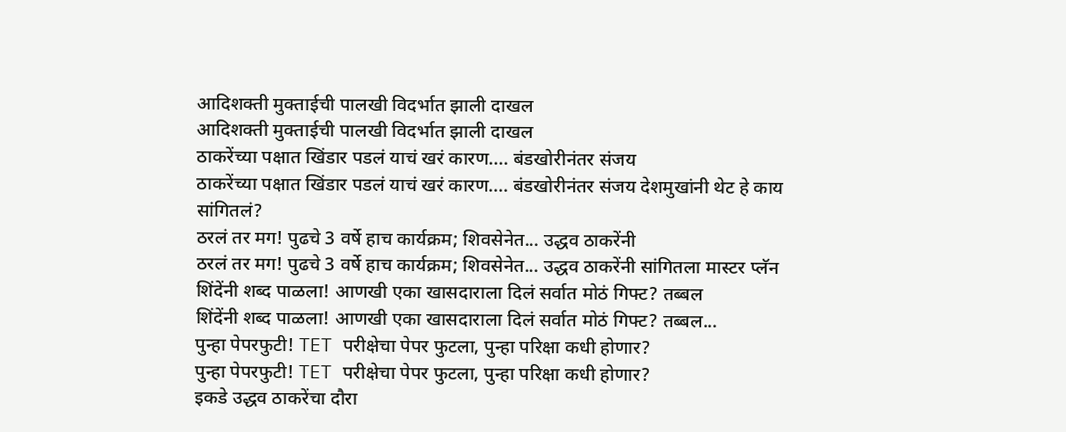आदिशक्ती मुक्ताईची पालखी विदर्भात झाली दाखल
आदिशक्ती मुक्ताईची पालखी विदर्भात झाली दाखल
ठाकरेंच्या पक्षात खिंडार पडलं याचं खरं कारण.... बंडखोरीनंतर संजय
ठाकरेंच्या पक्षात खिंडार पडलं याचं खरं कारण.... बंडखोरीनंतर संजय देशमुखांनी थेट हे काय सांगितलं?
ठरलं तर मग! पुढचे 3 वर्षे हाच कार्यक्रम; शिवसेनेत... उद्धव ठाकरेंनी
ठरलं तर मग! पुढचे 3 वर्षे हाच कार्यक्रम; शिवसेनेत... उद्धव ठाकरेंनी सांगितला मास्टर प्लॅन
शिंदेंनी शब्द पाळला! आणखी एका खासदाराला दिलं सर्वात मोठं गिफ्ट? तब्बल
शिंदेंनी शब्द पाळला! आणखी एका खासदाराला दिलं सर्वात मोठं गिफ्ट? तब्बल...
पुन्हा पेपरफुटी! TET परीक्षेचा पेपर फुटला, पुन्हा परिक्षा कधी होणार?
पुन्हा पेपरफुटी! TET परीक्षेचा पेपर फुटला, पुन्हा परिक्षा कधी होणार?
इकडे उद्धव ठाकरेंचा दौरा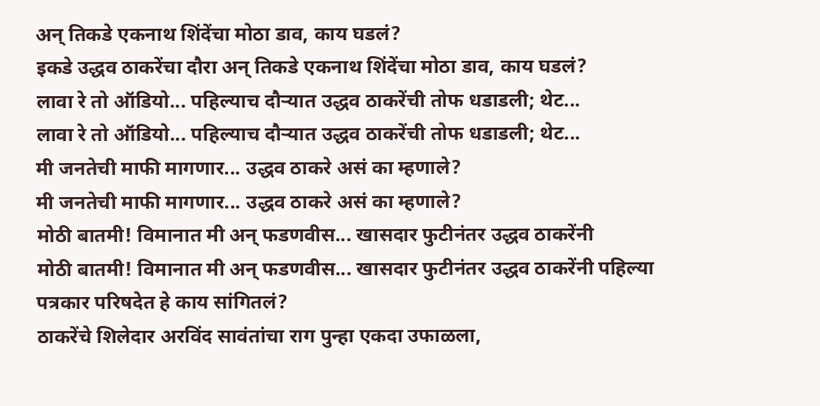अन् तिकडे एकनाथ शिंदेंचा मोठा डाव, काय घडलं?
इकडे उद्धव ठाकरेंचा दौरा अन् तिकडे एकनाथ शिंदेंचा मोठा डाव, काय घडलं?
लावा रे तो ऑडियो... पहिल्याच दौऱ्यात उद्धव ठाकरेंची तोफ धडाडली; थेट...
लावा रे तो ऑडियो... पहिल्याच दौऱ्यात उद्धव ठाकरेंची तोफ धडाडली; थेट...
मी जनतेची माफी मागणार... उद्धव ठाकरे असं का म्हणाले?
मी जनतेची माफी मागणार... उद्धव ठाकरे असं का म्हणाले?
मोठी बातमी! विमानात मी अन् फडणवीस... खासदार फुटीनंतर उद्धव ठाकरेंनी
मोठी बातमी! विमानात मी अन् फडणवीस... खासदार फुटीनंतर उद्धव ठाकरेंनी पहिल्या पत्रकार परिषदेत हे काय सांगितलं?
ठाकरेंचे शिलेदार अरविंद सावंतांचा राग पुन्हा एकदा उफाळला,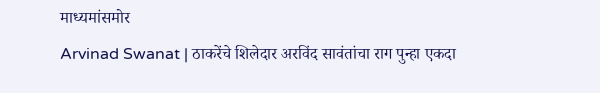माध्यमांसमोर
Arvinad Swanat | ठाकरेंचे शिलेदार अरविंद सावंतांचा राग पुन्हा एकदा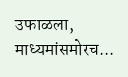उफाळला, माध्यमांसमोरच...